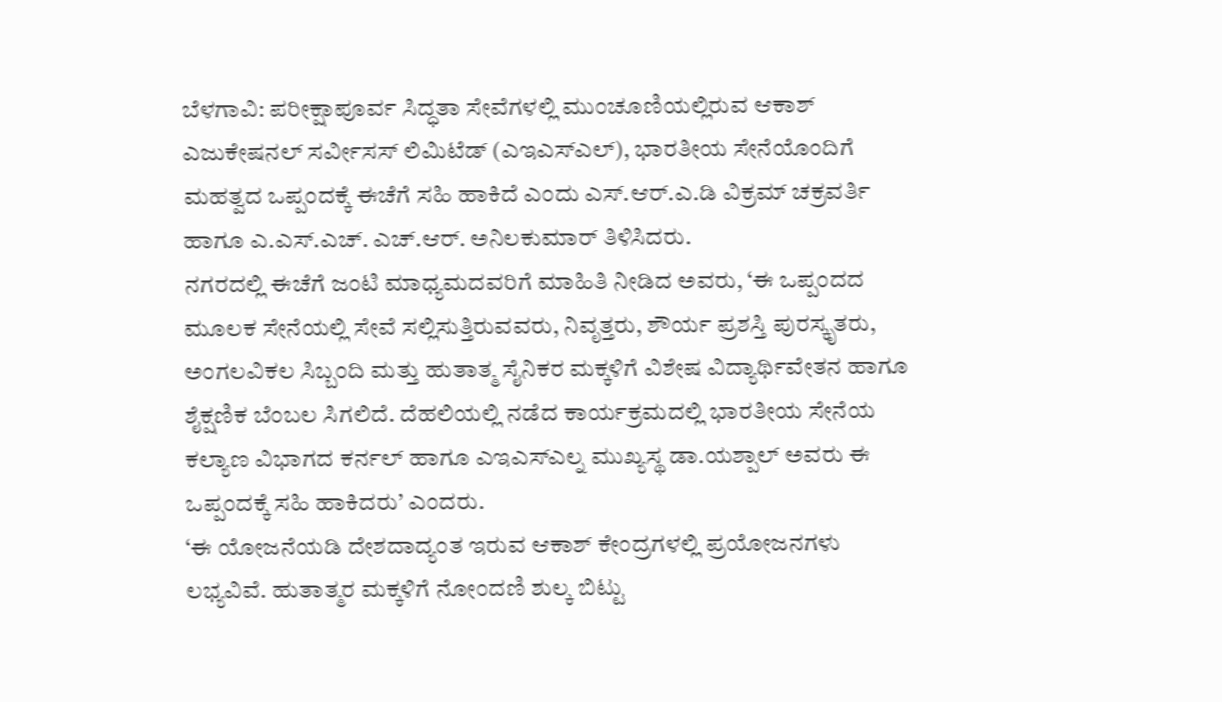ಬೆಳಗಾವಿ: ಪರೀಕ್ಷಾಪೂರ್ವ ಸಿದ್ಧತಾ ಸೇವೆಗಳಲ್ಲಿ ಮುಂಚೂಣಿಯಲ್ಲಿರುವ ಆಕಾಶ್ ಎಜುಕೇಷನಲ್ ಸರ್ವೀಸಸ್ ಲಿಮಿಟೆಡ್ (ಎಇಎಸ್ಎಲ್), ಭಾರತೀಯ ಸೇನೆಯೊಂದಿಗೆ ಮಹತ್ವದ ಒಪ್ಪಂದಕ್ಕೆ ಈಚೆಗೆ ಸಹಿ ಹಾಕಿದೆ ಎಂದು ಎಸ್.ಆರ್.ಎ.ಡಿ ವಿಕ್ರಮ್ ಚಕ್ರವರ್ತಿ ಹಾಗೂ ಎ.ಎಸ್.ಎಚ್. ಎಚ್.ಆರ್. ಅನಿಲಕುಮಾರ್ ತಿಳಿಸಿದರು.
ನಗರದಲ್ಲಿ ಈಚೆಗೆ ಜಂಟಿ ಮಾಧ್ಯಮದವರಿಗೆ ಮಾಹಿತಿ ನೀಡಿದ ಅವರು, ‘ಈ ಒಪ್ಪಂದದ ಮೂಲಕ ಸೇನೆಯಲ್ಲಿ ಸೇವೆ ಸಲ್ಲಿಸುತ್ತಿರುವವರು, ನಿವೃತ್ತರು, ಶೌರ್ಯ ಪ್ರಶಸ್ತಿ ಪುರಸ್ಕೃತರು, ಅಂಗಲವಿಕಲ ಸಿಬ್ಬಂದಿ ಮತ್ತು ಹುತಾತ್ಮ ಸೈನಿಕರ ಮಕ್ಕಳಿಗೆ ವಿಶೇಷ ವಿದ್ಯಾರ್ಥಿವೇತನ ಹಾಗೂ ಶೈಕ್ಷಣಿಕ ಬೆಂಬಲ ಸಿಗಲಿದೆ. ದೆಹಲಿಯಲ್ಲಿ ನಡೆದ ಕಾರ್ಯಕ್ರಮದಲ್ಲಿ ಭಾರತೀಯ ಸೇನೆಯ ಕಲ್ಯಾಣ ವಿಭಾಗದ ಕರ್ನಲ್ ಹಾಗೂ ಎಇಎಸ್ಎಲ್ನ ಮುಖ್ಯಸ್ಥ ಡಾ.ಯಶ್ಪಾಲ್ ಅವರು ಈ ಒಪ್ಪಂದಕ್ಕೆ ಸಹಿ ಹಾಕಿದರು’ ಎಂದರು.
‘ಈ ಯೋಜನೆಯಡಿ ದೇಶದಾದ್ಯಂತ ಇರುವ ಆಕಾಶ್ ಕೇಂದ್ರಗಳಲ್ಲಿ ಪ್ರಯೋಜನಗಳು ಲಭ್ಯವಿವೆ. ಹುತಾತ್ಮರ ಮಕ್ಕಳಿಗೆ ನೋಂದಣಿ ಶುಲ್ಕ ಬಿಟ್ಟು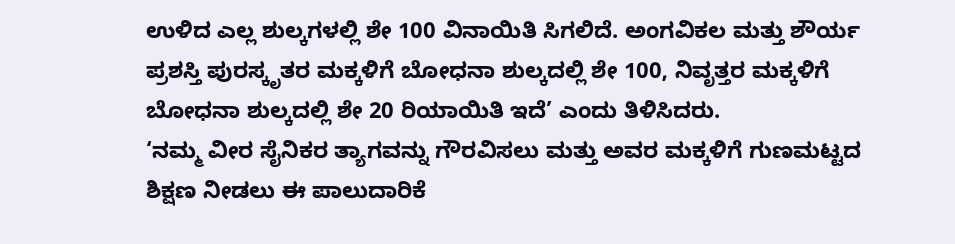ಉಳಿದ ಎಲ್ಲ ಶುಲ್ಕಗಳಲ್ಲಿ ಶೇ 100 ವಿನಾಯಿತಿ ಸಿಗಲಿದೆ. ಅಂಗವಿಕಲ ಮತ್ತು ಶೌರ್ಯ ಪ್ರಶಸ್ತಿ ಪುರಸ್ಕೃತರ ಮಕ್ಕಳಿಗೆ ಬೋಧನಾ ಶುಲ್ಕದಲ್ಲಿ ಶೇ 100, ನಿವೃತ್ತರ ಮಕ್ಕಳಿಗೆ ಬೋಧನಾ ಶುಲ್ಕದಲ್ಲಿ ಶೇ 20 ರಿಯಾಯಿತಿ ಇದೆ’ ಎಂದು ತಿಳಿಸಿದರು.
‘ನಮ್ಮ ವೀರ ಸೈನಿಕರ ತ್ಯಾಗವನ್ನು ಗೌರವಿಸಲು ಮತ್ತು ಅವರ ಮಕ್ಕಳಿಗೆ ಗುಣಮಟ್ಟದ ಶಿಕ್ಷಣ ನೀಡಲು ಈ ಪಾಲುದಾರಿಕೆ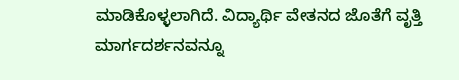ಮಾಡಿಕೊಳ್ಳಲಾಗಿದೆ. ವಿದ್ಯಾರ್ಥಿ ವೇತನದ ಜೊತೆಗೆ ವೃತ್ತಿ ಮಾರ್ಗದರ್ಶನವನ್ನೂ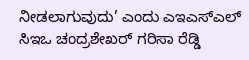ನೀಡಲಾಗುವುದು’ ಎಂದು ಎಇಎಸ್ಎಲ್ ಸಿಇಒ ಚಂದ್ರಶೇಖರ್ ಗರಿಸಾ ರೆಡ್ಡಿ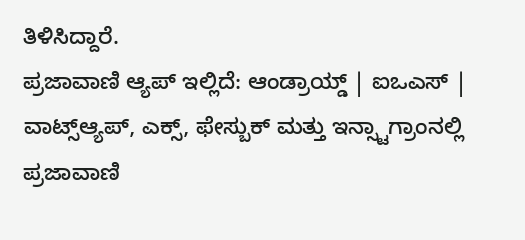ತಿಳಿಸಿದ್ದಾರೆ.
ಪ್ರಜಾವಾಣಿ ಆ್ಯಪ್ ಇಲ್ಲಿದೆ: ಆಂಡ್ರಾಯ್ಡ್ | ಐಒಎಸ್ | ವಾಟ್ಸ್ಆ್ಯಪ್, ಎಕ್ಸ್, ಫೇಸ್ಬುಕ್ ಮತ್ತು ಇನ್ಸ್ಟಾಗ್ರಾಂನಲ್ಲಿ ಪ್ರಜಾವಾಣಿ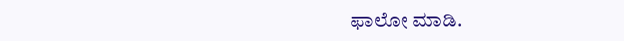ಫಾಲೋ ಮಾಡಿ.